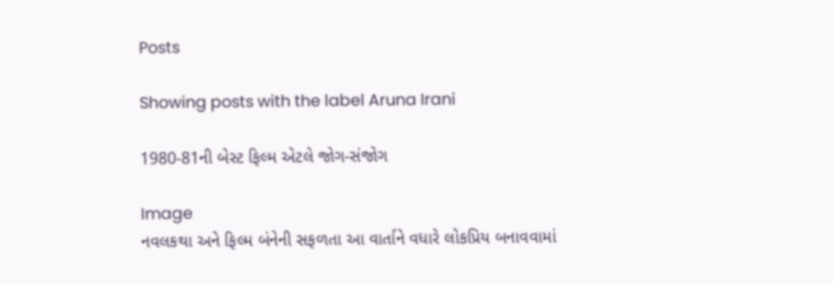Posts

Showing posts with the label Aruna Irani

1980-81ની બેસ્ટ ફિલ્મ એટલે જોગ-સંજોગ

Image
નવલકથા અને ફિલ્મ બંનેની સફળતા આ વાર્તાને વધારે લોકપ્રિય બનાવવામાં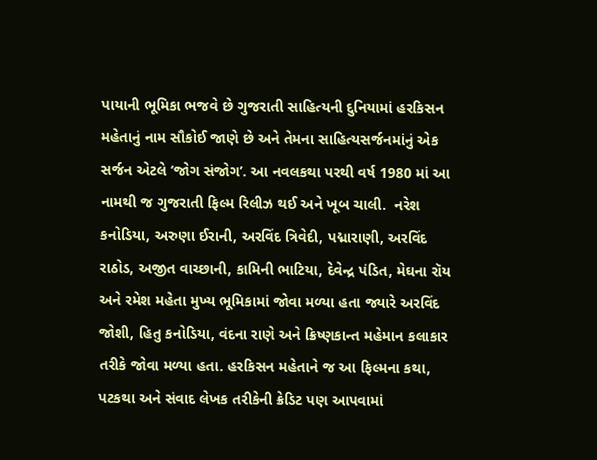પાયાની ભૂમિકા ભજવે છે ગુજરાતી સાહિત્યની દુનિયામાં હરકિસન મહેતાનું નામ સૌકોઈ જાણે છે અને તેમના સાહિત્યસર્જનમાંનું એક સર્જન એટલે ‘જોગ સંજોગ’. આ નવલકથા પરથી વર્ષ 1980 માં આ નામથી જ ગુજરાતી ફિલ્મ રિલીઝ થઈ અને ખૂબ ચાલી.  નરેશ કનોડિયા, અરુણા ઈરાની, અરવિંદ ત્રિવેદી, પદ્મારાણી, અરવિંદ રાઠોડ, અજીત વાચ્છાની, કામિની ભાટિયા, દેવેન્દ્ર પંડિત, મેઘના રૉય અને રમેશ મહેતા મુખ્ય ભૂમિકામાં જોવા મળ્યા હતા જ્યારે અરવિંદ જોશી, હિતુ કનોડિયા, વંદના રાણે અને ક્રિષ્ણકાન્ત મહેમાન કલાકાર તરીકે જોવા મળ્યા હતા. હરકિસન મહેતાને જ આ ફિલ્મના કથા, પટકથા અને સંવાદ લેખક તરીકેની ક્રેડિટ પણ આપવામાં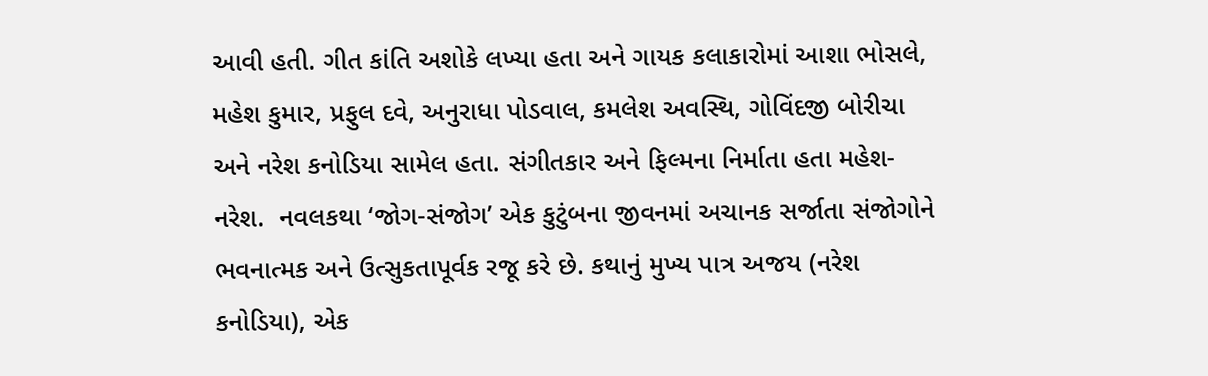આવી હતી. ગીત કાંતિ અશોકે લખ્યા હતા અને ગાયક કલાકારોમાં આશા ભોસલે, મહેશ કુમાર, પ્રફુલ દવે, અનુરાધા પોડવાલ, કમલેશ અવસ્થિ, ગોવિંદજી બોરીચા અને નરેશ કનોડિયા સામેલ હતા. સંગીતકાર અને ફિલ્મના નિર્માતા હતા મહેશ-નરેશ.  નવલકથા ‘જોગ-સંજોગ’ એક કુટુંબના જીવનમાં અચાનક સર્જાતા સંજોગોને ભવનાત્મક અને ઉત્સુકતાપૂર્વક રજૂ કરે છે. કથાનું મુખ્ય પાત્ર અજય (નરેશ કનોડિયા), એક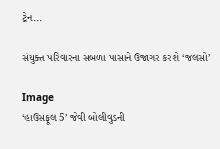ટ્રેન...

સંયુક્ત પરિવારના સબળા પાસાને ઉજાગર કરશે ‘જલસો’

Image
‘હાઉસફૂલ 5’ જેવી બોલીવુડની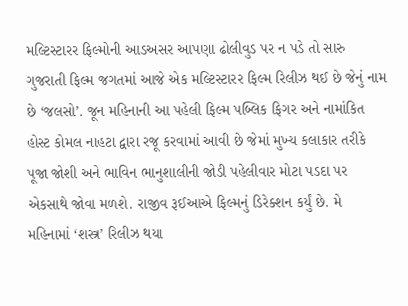મલ્ટિસ્ટારર ફિલ્મોની આડઅસર આપણા ઢોલીવુડ પર ન પડે તો સારુ ગુજરાતી ફિલ્મ જગતમાં આજે એક મલ્ટિસ્ટારર ફિલ્મ રિલીઝ થઈ છે જેનું નામ છે ‘જલસો’. જૂન મહિનાની આ પહેલી ફિલ્મ પબ્લિક ફિગર અને નામાંકિત હોસ્ટ કોમલ નાહટા દ્વારા રજૂ કરવામાં આવી છે જેમાં મુખ્ય કલાકાર તરીકે પૂજા જોશી અને ભાવિન ભાનુશાલીની જોડી પહેલીવાર મોટા પડદા પર એકસાથે જોવા મળશે. રાજીવ રૂઈઆએ ફિલ્મનું ડિરેક્શન કર્યું છે. મે મહિનામાં ‘શસ્ત્ર’ રિલીઝ થયા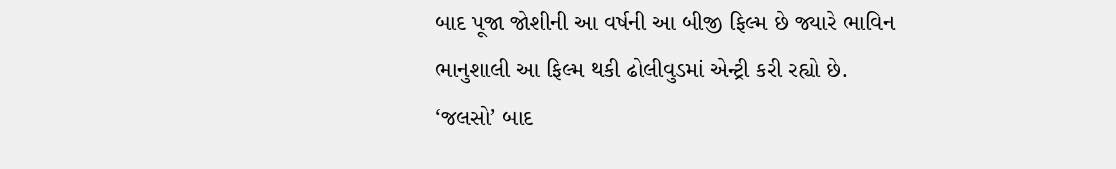બાદ પૂજા જોશીની આ વર્ષની આ બીજી ફિલ્મ છે જ્યારે ભાવિન ભાનુશાલી આ ફિલ્મ થકી ઢોલીવુડમાં એન્ટ્રી કરી રહ્યો છે. ‘જલસો’ બાદ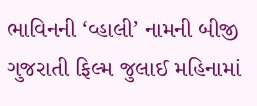ભાવિનની ‘વ્હાલી’ નામની બીજી ગુજરાતી ફિલ્મ જુલાઈ મહિનામાં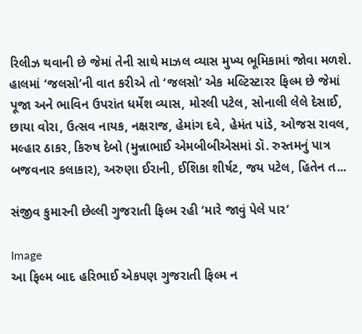રિલીઝ થવાની છે જેમાં તેની સાથે માઝલ વ્યાસ મુખ્ય ભૂમિકામાં જોવા મળશે. હાલમાં ‘જલસો’ની વાત કરીએ તો ‘જલસો’ એક મલ્ટિસ્ટારર ફિલ્મ છે જેમાં પૂજા અને ભાવિન ઉપરાંત ધર્મેશ વ્યાસ, મોરલી પટેલ, સોનાલી લેલે દેસાઈ, છાયા વોરા, ઉત્સવ નાયક, નક્ષરાજ, હેમાંગ દવે, હેમંત પાંડે, ઓજસ રાવલ, મલ્હાર ઠાકર, કિરુષ દેબો (મુન્નાભાઈ એમબીબીએસમાં ડૉ. રુસ્તમનું પાત્ર બજવનાર કલાકાર), અરુણા ઈરાની, ઈશિકા શીર્ષટ, જય પટેલ, હિતેન ત...

સંજીવ કુમારની છેલ્લી ગુજરાતી ફિલ્મ રહી ‘મારે જાવું પેલે પાર’

Image
આ ફિલ્મ બાદ હરિભાઈ એકપણ ગુજરાતી ફિલ્મ ન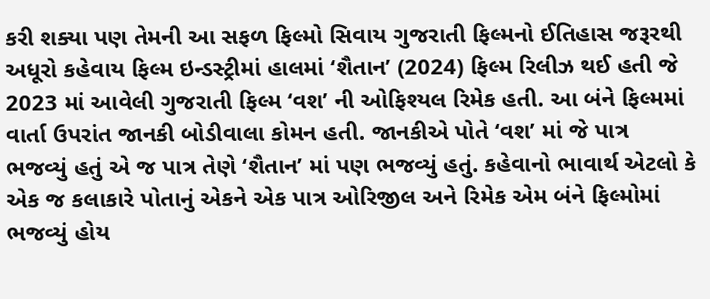કરી શક્યા પણ તેમની આ સફળ ફિલ્મો સિવાય ગુજરાતી ફિલ્મનો ઈતિહાસ જરૂરથી અધૂરો કહેવાય ફિલ્મ ઇન્ડસ્ટ્રીમાં હાલમાં ‘શૈતાન’ (2024) ફિલ્મ રિલીઝ થઈ હતી જે 2023 માં આવેલી ગુજરાતી ફિલ્મ ‘વશ’ ની ઓફિશ્યલ રિમેક હતી. આ બંને ફિલ્મમાં વાર્તા ઉપરાંત જાનકી બોડીવાલા કોમન હતી. જાનકીએ પોતે ‘વશ’ માં જે પાત્ર ભજવ્યું હતું એ જ પાત્ર તેણે ‘શૈતાન’ માં પણ ભજવ્યું હતું. કહેવાનો ભાવાર્થ એટલો કે એક જ કલાકારે પોતાનું એકને એક પાત્ર ઓરિજીલ અને રિમેક એમ બંને ફિલ્મોમાં ભજવ્યું હોય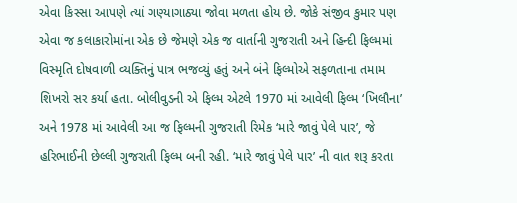એવા કિસ્સા આપણે ત્યાં ગણ્યાગાઠ્યા જોવા મળતા હોય છે. જોકે સંજીવ કુમાર પણ એવા જ કલાકારોમાંના એક છે જેમણે એક જ વાર્તાની ગુજરાતી અને હિન્દી ફિલ્મમાં વિસ્મૃતિ દોષવાળી વ્યક્તિનું પાત્ર ભજવ્યું હતું અને બંને ફિલ્મોએ સફળતાના તમામ શિખરો સર કર્યા હતા. બોલીવુડની એ ફિલ્મ એટલે 1970 માં આવેલી ફિલ્મ ‘ખિલૌના’ અને 1978 માં આવેલી આ જ ફિલ્મની ગુજરાતી રિમેક ‘મારે જાવું પેલે પાર’, જે હરિભાઈની છેલ્લી ગુજરાતી ફિલ્મ બની રહી. ‘મારે જાવું પેલે પાર’ ની વાત શરૂ કરતા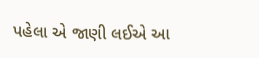પહેલા એ જાણી લઈએ આ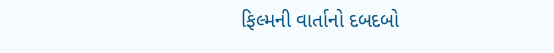ફિલ્મની વાર્તાનો દબદબો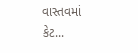વાસ્તવમાં કેટ...